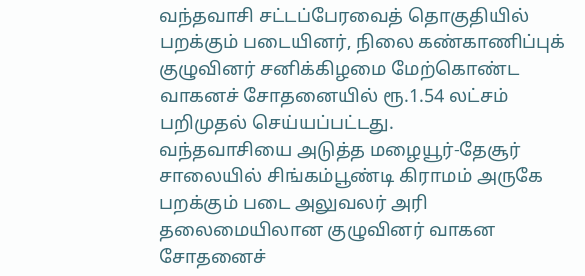வந்தவாசி சட்டப்பேரவைத் தொகுதியில் பறக்கும் படையினர், நிலை கண்காணிப்புக் குழுவினர் சனிக்கிழமை மேற்கொண்ட வாகனச் சோதனையில் ரூ.1.54 லட்சம் பறிமுதல் செய்யப்பட்டது.
வந்தவாசியை அடுத்த மழையூர்-தேசூர் சாலையில் சிங்கம்பூண்டி கிராமம் அருகே பறக்கும் படை அலுவலர் அரி தலைமையிலான குழுவினர் வாகன சோதனைச்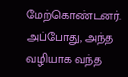மேற்கொண்டனர்.
அப்போது, அந்த வழியாக வந்த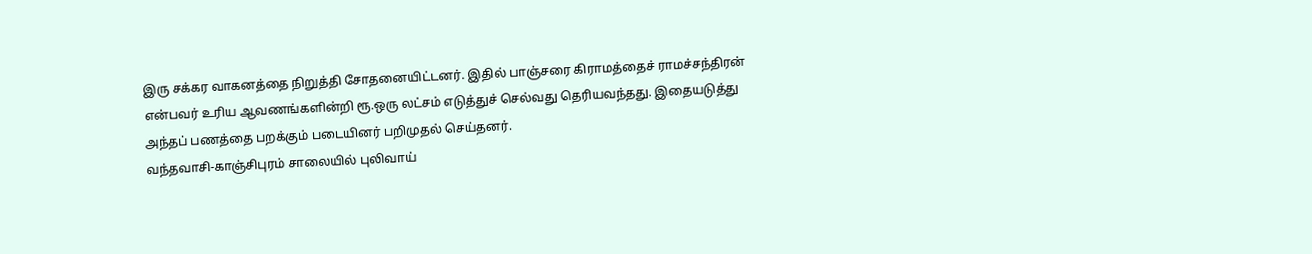இரு சக்கர வாகனத்தை நிறுத்தி சோதனையிட்டனர். இதில் பாஞ்சரை கிராமத்தைச் ராமச்சந்திரன் என்பவர் உரிய ஆவணங்களின்றி ரூ.ஒரு லட்சம் எடுத்துச் செல்வது தெரியவந்தது. இதையடுத்து அந்தப் பணத்தை பறக்கும் படையினர் பறிமுதல் செய்தனர்.
வந்தவாசி-காஞ்சிபுரம் சாலையில் புலிவாய்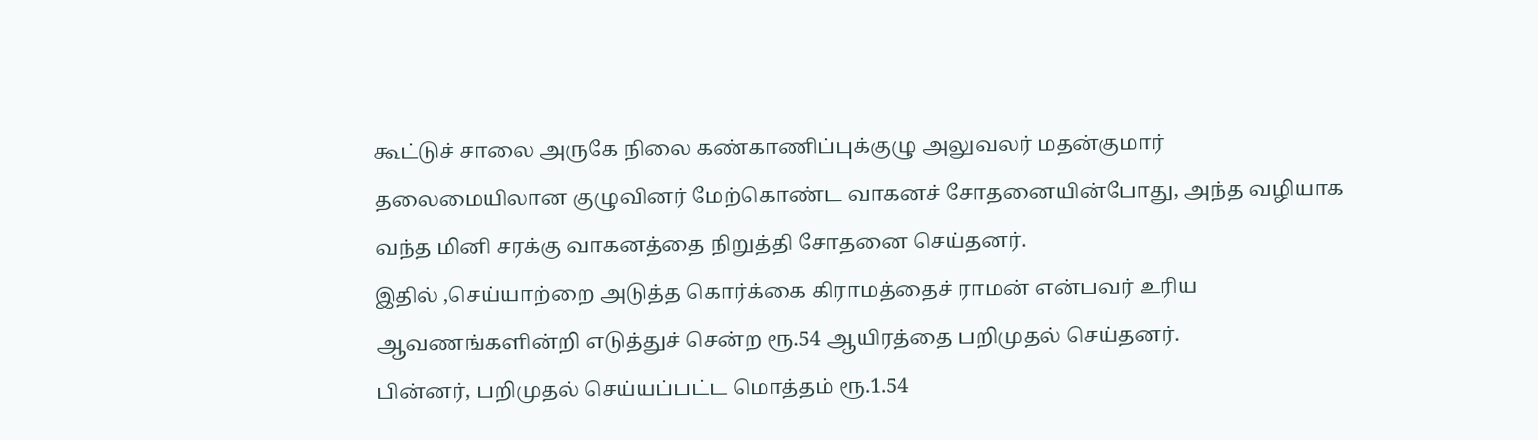கூட்டுச் சாலை அருகே நிலை கண்காணிப்புக்குழு அலுவலர் மதன்குமார் தலைமையிலான குழுவினர் மேற்கொண்ட வாகனச் சோதனையின்போது, அந்த வழியாக வந்த மினி சரக்கு வாகனத்தை நிறுத்தி சோதனை செய்தனர்.
இதில் ,செய்யாற்றை அடுத்த கொர்க்கை கிராமத்தைச் ராமன் என்பவர் உரிய ஆவணங்களின்றி எடுத்துச் சென்ற ரூ.54 ஆயிரத்தை பறிமுதல் செய்தனர்.
பின்னர், பறிமுதல் செய்யப்பட்ட மொத்தம் ரூ.1.54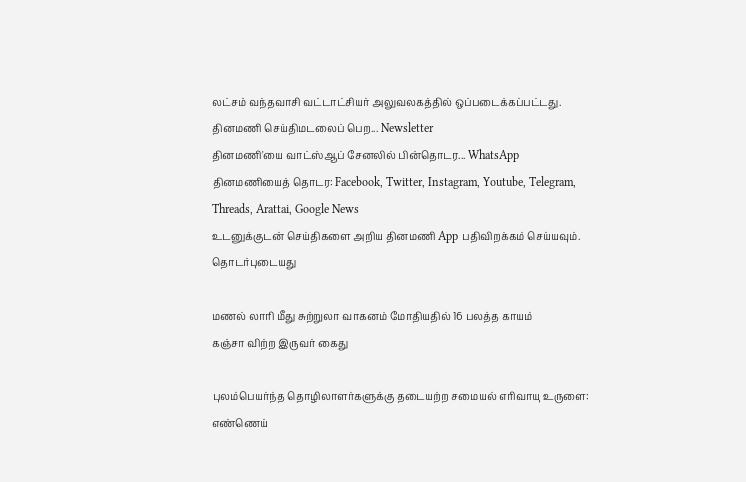லட்சம் வந்தவாசி வட்டாட்சியர் அலுவலகத்தில் ஒப்படைக்கப்பட்டது.
தினமணி செய்திமடலைப் பெற... Newsletter
தினமணி'யை வாட்ஸ்ஆப் சேனலில் பின்தொடர... WhatsApp
தினமணியைத் தொடர: Facebook, Twitter, Instagram, Youtube, Telegram, Threads, Arattai, Google News
உடனுக்குடன் செய்திகளை அறிய தினமணி App பதிவிறக்கம் செய்யவும்.
தொடர்புடையது

மணல் லாரி மீது சுற்றுலா வாகனம் மோதியதில் 16 பலத்த காயம்
கஞ்சா விற்ற இருவர் கைது

புலம்பெயர்ந்த தொழிலாளர்களுக்கு தடையற்ற சமையல் எரிவாயு உருளை: எண்ணெய்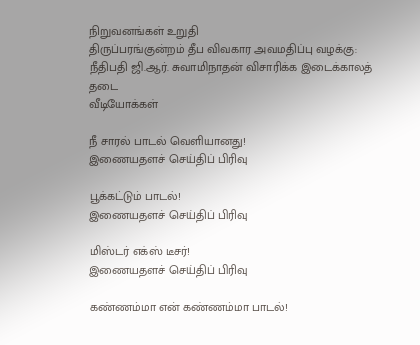நிறுவனங்கள் உறுதி
திருப்பரங்குன்றம் தீப விவகார அவமதிப்பு வழக்கு: நீதிபதி ஜி.ஆர். சுவாமிநாதன் விசாரிக்க இடைக்காலத் தடை
வீடியோக்கள்

நீ சாரல் பாடல் வெளியானது!
இணையதளச் செய்திப் பிரிவு

பூக்கட்டும் பாடல்!
இணையதளச் செய்திப் பிரிவு

மிஸ்டர் எக்ஸ் டீசர்!
இணையதளச் செய்திப் பிரிவு

கண்ணம்மா என் கண்ணம்மா பாடல்!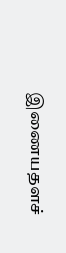இணையதளச்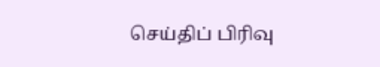செய்திப் பிரிவு